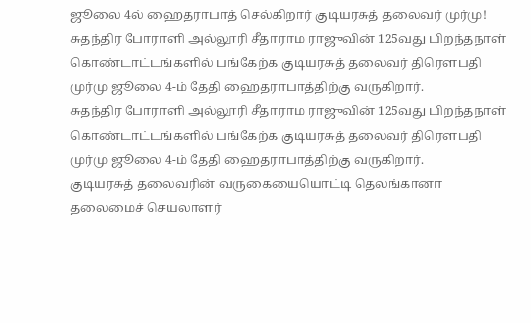ஜூலை 4ல் ஹைதராபாத் செல்கிறார் குடியரசுத் தலைவர் முர்மு!
சுதந்திர போராளி அல்லூரி சீதாராம ராஜுவின் 125வது பிறந்தநாள் கொண்டாட்டங்களில் பங்கேற்க குடியரசுத் தலைவர் திரௌபதி முர்மு ஜூலை 4-ம் தேதி ஹைதராபாத்திற்கு வருகிறார்.
சுதந்திர போராளி அல்லூரி சீதாராம ராஜுவின் 125வது பிறந்தநாள் கொண்டாட்டங்களில் பங்கேற்க குடியரசுத் தலைவர் திரௌபதி முர்மு ஜூலை 4-ம் தேதி ஹைதராபாத்திற்கு வருகிறார்.
குடியரசுத் தலைவரின் வருகையையொட்டி தெலங்கானா தலைமைச் செயலாளர்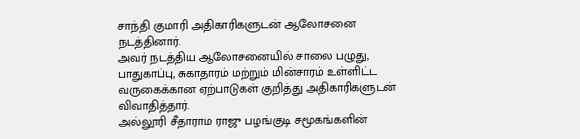சாந்தி குமாரி அதிகாரிகளுடன் ஆலோசனை நடத்தினார்.
அவர் நடத்திய ஆலோசனையில் சாலை பழுது, பாதுகாப்பு, சுகாதாரம் மற்றும் மின்சாரம் உள்ளிட்ட வருகைக்கான ஏற்பாடுகள் குறித்து அதிகாரிகளுடன் விவாதித்தார்.
அல்லூரி சீதாராம ராஜு பழங்குடி சமூகங்களின்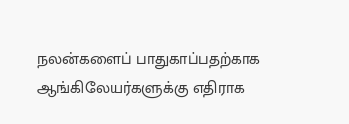நலன்களைப் பாதுகாப்பதற்காக ஆங்கிலேயர்களுக்கு எதிராக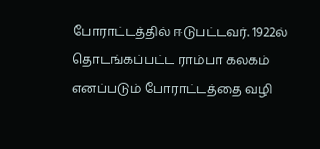போராட்டத்தில் ஈடுபட்டவர். 1922ல் தொடங்கப்பட்ட ராம்பா கலகம் எனப்படும் போராட்டத்தை வழி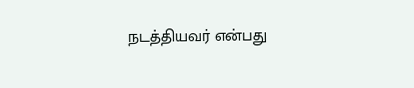நடத்தியவர் என்பது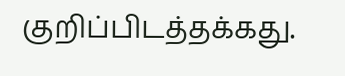குறிப்பிடத்தக்கது.